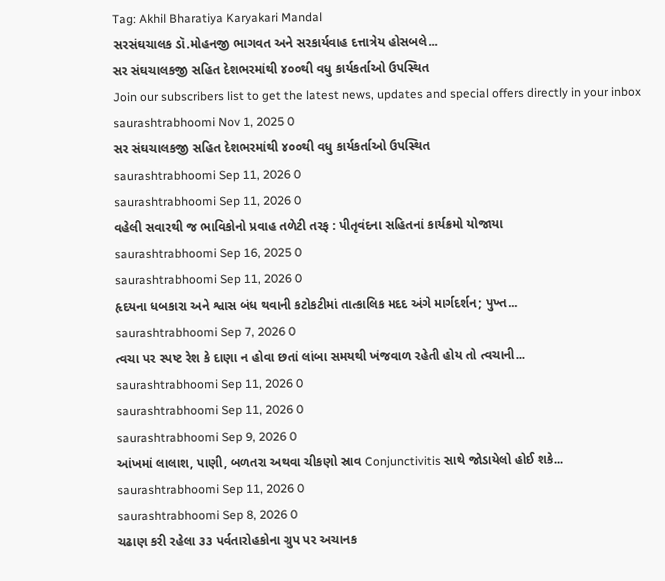Tag: Akhil Bharatiya Karyakari Mandal
સરસંઘચાલક ડૉ.મોહનજી ભાગવત અને સરકાર્યવાહ દત્તાત્રેય હોસબલે...
સર સંઘચાલકજી સહિત દેશભરમાંથી ૪૦૦થી વધુ કાર્યકર્તાઓ ઉપસ્થિત
Join our subscribers list to get the latest news, updates and special offers directly in your inbox
saurashtrabhoomi Nov 1, 2025 0
સર સંઘચાલકજી સહિત દેશભરમાંથી ૪૦૦થી વધુ કાર્યકર્તાઓ ઉપસ્થિત
saurashtrabhoomi Sep 11, 2026 0
saurashtrabhoomi Sep 11, 2026 0
વહેલી સવારથી જ ભાવિકોનો પ્રવાહ તળેટી તરફ : પીતૃવંદના સહિતનાં કાર્યક્રમો યોજાયા
saurashtrabhoomi Sep 16, 2025 0
saurashtrabhoomi Sep 11, 2026 0
હૃદયના ધબકારા અને શ્વાસ બંધ થવાની કટોકટીમાં તાત્કાલિક મદદ અંગે માર્ગદર્શન; પુખ્ત...
saurashtrabhoomi Sep 7, 2026 0
ત્વચા પર સ્પષ્ટ રેશ કે દાણા ન હોવા છતાં લાંબા સમયથી ખંજવાળ રહેતી હોય તો ત્વચાની...
saurashtrabhoomi Sep 11, 2026 0
saurashtrabhoomi Sep 11, 2026 0
saurashtrabhoomi Sep 9, 2026 0
આંખમાં લાલાશ, પાણી, બળતરા અથવા ચીકણો સ્રાવ Conjunctivitis સાથે જોડાયેલો હોઈ શકે...
saurashtrabhoomi Sep 11, 2026 0
saurashtrabhoomi Sep 8, 2026 0
ચઢાણ કરી રહેલા ૩૩ પર્વતારોહકોના ગ્રુપ પર અચાનક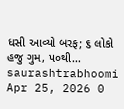ધસી આવ્યો બરફ; ૬ લોકો હજુ ગુમ, ૫૦થી...
saurashtrabhoomi Apr 25, 2026 0